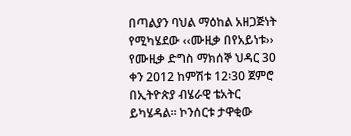በጣልያን ባህል ማዕከል አዘጋጅነት የሚካሄደው ‹‹ሙዚቃ በየአይነቱ›› የሙዚቃ ድግስ ማክሰኞ ህዳር 30 ቀን 2012 ከምሽቱ 12፡30 ጀምሮ በኢትዮጵያ ብሄራዊ ቴአትር ይካሄዳል፡፡ ኮንሰርቱ ታዋቂው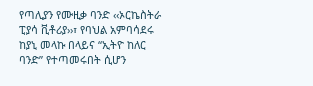የጣሊያን የሙዚቃ ባንድ ‹‹ኦርኬስትራ ፒያሳ ቪቶሪያ››፣ የባህል አምባሳደሩ ከያኒ መላኩ በላይና “ኢትዮ ከለር ባንድ” የተጣመሩበት ሲሆን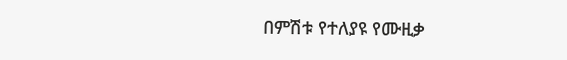በምሽቱ የተለያዩ የሙዚቃ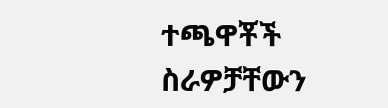ተጫዋቾች ስራዎቻቸውን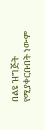በልዩ ዝግጅት የሚያቀርቡበት ነውም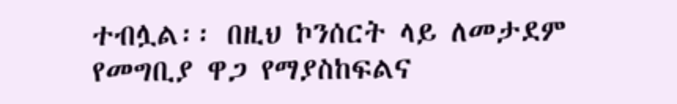ተብሏል፡፡ በዚህ ኮንሰርት ላይ ለመታደም የመግቢያ ዋጋ የማያስከፍልና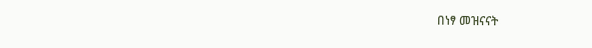በነፃ መዝናናት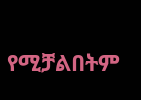የሚቻልበትም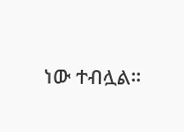ነው ተብሏል፡፡